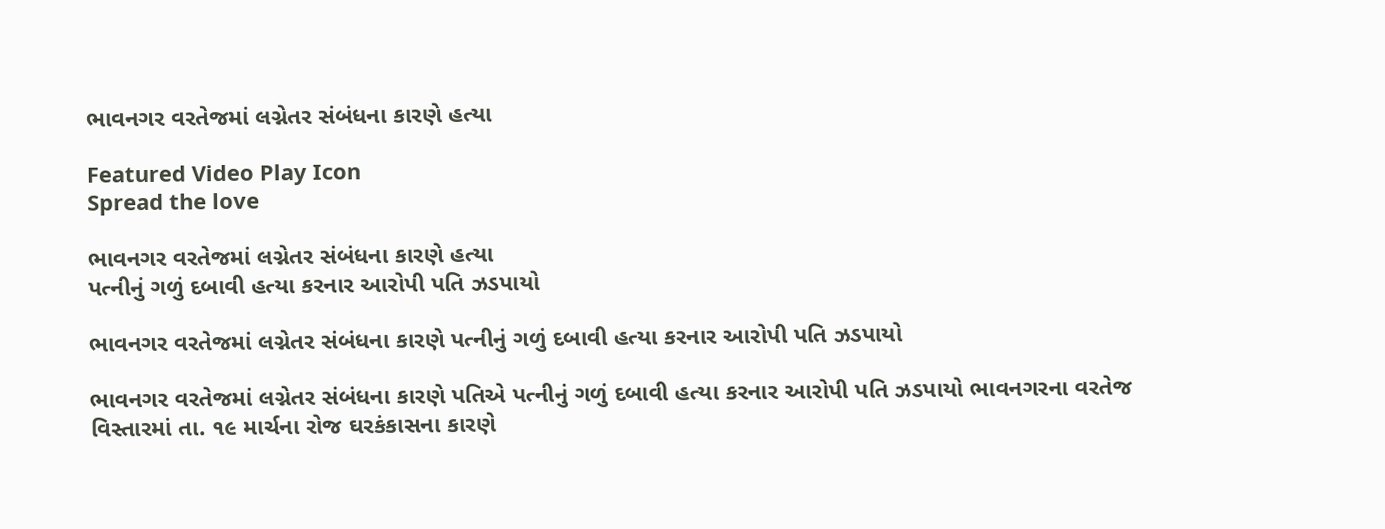ભાવનગર વરતેજમાં લગ્નેતર સંબંધના કારણે હત્યા

Featured Video Play Icon
Spread the love

ભાવનગર વરતેજમાં લગ્નેતર સંબંધના કારણે હત્યા
પત્નીનું ગળું દબાવી હત્યા કરનાર આરોપી પતિ ઝડપાયો

ભાવનગર વરતેજમાં લગ્નેતર સંબંધના કારણે પત્નીનું ગળું દબાવી હત્યા કરનાર આરોપી પતિ ઝડપાયો

ભાવનગર વરતેજમાં લગ્નેતર સંબંધના કારણે પતિએ પત્નીનું ગળું દબાવી હત્યા કરનાર આરોપી પતિ ઝડપાયો ભાવનગરના વરતેજ વિસ્તારમાં તા. ૧૯ માર્ચના રોજ ઘરકંકાસના કારણે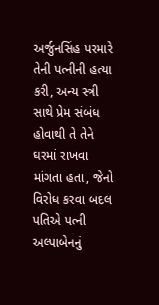અર્જુનસિંહ પરમારે તેની પત્નીની હત્યા કરી, અન્ય સ્ત્રી સાથે પ્રેમ સંબંધ હોવાથી તે તેને ઘરમાં રાખવા માંગતા હતા, જેનો વિરોધ કરવા બદલ પતિએ પત્ની અલ્પાબેનનું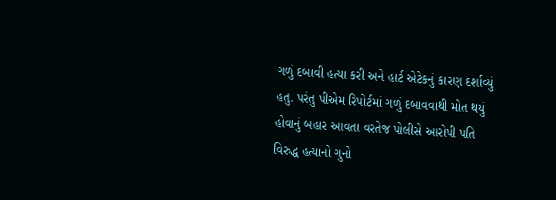ગળું દબાવી હત્યા કરી અને હાર્ટ એટેકનું કારણ દર્શાવ્યું હતુ. પરંતુ પીએમ રિપોર્ટમાં ગળું દબાવવાથી મોત થયું હોવાનું બહાર આવતા વરતેજ પોલીસે આરોપી પતિ વિરુદ્ધ હત્યાનો ગુનો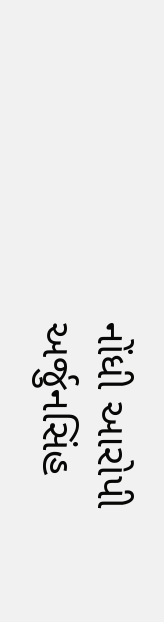નોંધી આરોપી અર્જુનસિંહ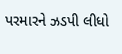પરમારને ઝડપી લીધો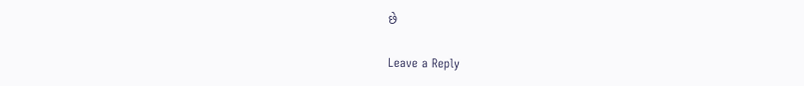છે

Leave a Reply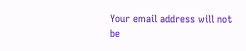Your email address will not be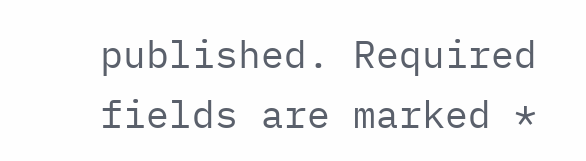published. Required fields are marked *